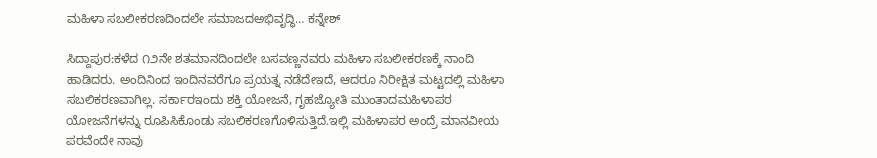ಮಹಿಳಾ ಸಬಲೀಕರಣದಿಂದಲೇ ಸಮಾಜದಅಭಿವೃದ್ಧಿ… ಕನ್ನೇಶ್

ಸಿದ್ದಾಪುರ:ಕಳೆದ ೧೨ನೇ ಶತಮಾನದಿಂದಲೇ ಬಸವಣ್ಣನವರು ಮಹಿಳಾ ಸಬಲೀಕರಣಕ್ಕೆ ನಾಂದಿ ಹಾಡಿದರು. ಅಂದಿನಿಂದ ಇಂದಿನವರೆಗೂ ಪ್ರಯತ್ನ ನಡೆದೇಇದೆ, ಆದರೂ ನಿರೀಕ್ಷಿತ ಮಟ್ಟದಲ್ಲಿ ಮಹಿಳಾ ಸಬಲಿಕರಣವಾಗಿಲ್ಲ. ಸರ್ಕಾರಇಂದು ಶಕ್ತಿ ಯೋಜನೆ, ಗೃಹಜ್ಯೋತಿ ಮುಂತಾದಮಹಿಳಾಪರ ಯೋಜನೆಗಳನ್ನು ರೂಪಿಸಿಕೊಂಡು ಸಬಲಿಕರಣಗೊಳಿಸುತ್ತಿದೆ.ಇಲ್ಲಿ ಮಹಿಳಾಪರ ಅಂದ್ರೆ ಮಾನವೀಯ ಪರವೆಂದೇ ನಾವು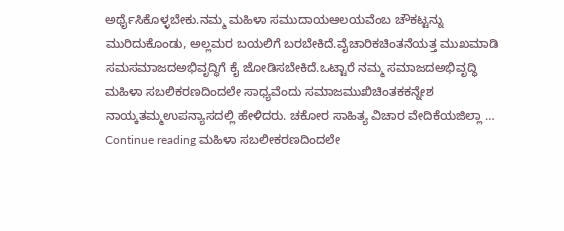ಅರ್ಥೈಸಿಕೊಳ್ಳಬೇಕು.ನಮ್ಮ ಮಹಿಳಾ ಸಮುದಾಯಆಲಯವೆಂಬ ಚೌಕಟ್ಟನ್ನು ಮುರಿದುಕೊಂಡು, ಅಲ್ಲಮರ ಬಯಲಿಗೆ ಬರಬೇಕಿದೆ.ವೈಚಾರಿಕಚಿಂತನೆಯತ್ತ ಮುಖಮಾಡಿ ಸಮಸಮಾಜದಅಭಿವೃದ್ಧಿಗೆ ಕೈ ಜೋಡಿಸಬೇಕಿದೆ.ಒಟ್ಟಾರೆ ನಮ್ಮ ಸಮಾಜದಅಭಿವೃದ್ಧಿ ಮಹಿಳಾ ಸಬಲಿಕರಣದಿಂದಲೇ ಸಾಧ್ಯವೆಂದು ಸಮಾಜಮುಖಿಚಿಂತಕಕನ್ನೇಶ ನಾಯ್ಕತಮ್ಮಉಪನ್ಯಾಸದಲ್ಲಿ ಹೇಳಿದರು. ಚಕೋರ ಸಾಹಿತ್ಯ ವಿಚಾರ ವೇದಿಕೆಯಜಿಲ್ಲಾ … Continue reading ಮಹಿಳಾ ಸಬಲೀಕರಣದಿಂದಲೇ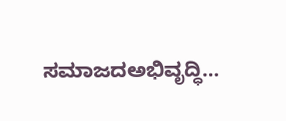ಸಮಾಜದಅಭಿವೃದ್ಧಿ…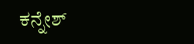ಕನ್ನೇಶ್